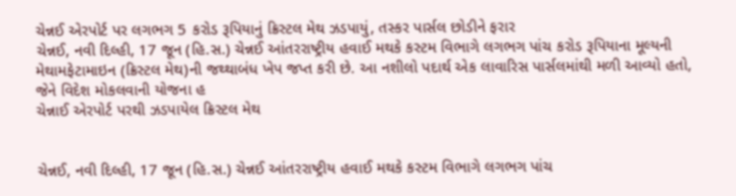ચેન્નઈ એરપોર્ટ પર લગભગ 5 કરોડ રૂપિયાનું ક્રિસ્ટલ મેથ ઝડપાયું, તસ્કર પાર્સલ છોડીને ફરાર
ચેન્નઈ, નવી દિલ્હી, 17 જૂન (હિ.સ.) ચેન્નઈ આંતરરાષ્ટ્રીય હવાઈ મથકે કસ્ટમ વિભાગે લગભગ પાંચ કરોડ રૂપિયાના મૂલ્યની મેથામફેટામાઇન (ક્રિસ્ટલ મેથ)ની જથ્થાબંધ ખેપ જપ્ત કરી છે. આ નશીલો પદાર્થ એક લાવારિસ પાર્સલમાંથી મળી આવ્યો હતો, જેને વિદેશ મોકલવાની યોજના હ
ચેન્નાઈ એરપોર્ટ પરથી ઝડપાયેલ ક્રિસ્ટલ મેથ


ચેન્નઈ, નવી દિલ્હી, 17 જૂન (હિ.સ.) ચેન્નઈ આંતરરાષ્ટ્રીય હવાઈ મથકે કસ્ટમ વિભાગે લગભગ પાંચ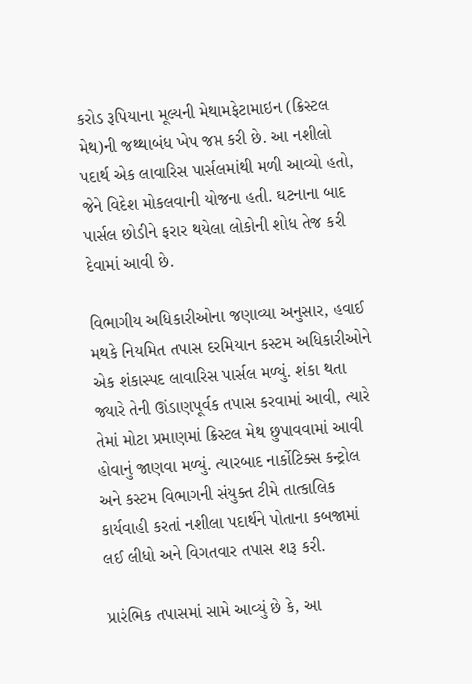કરોડ રૂપિયાના મૂલ્યની મેથામફેટામાઇન (ક્રિસ્ટલ મેથ)ની જથ્થાબંધ ખેપ જપ્ત કરી છે. આ નશીલો પદાર્થ એક લાવારિસ પાર્સલમાંથી મળી આવ્યો હતો, જેને વિદેશ મોકલવાની યોજના હતી. ઘટનાના બાદ પાર્સલ છોડીને ફરાર થયેલા લોકોની શોધ તેજ કરી દેવામાં આવી છે.

વિભાગીય અધિકારીઓના જણાવ્યા અનુસાર, હવાઈ મથકે નિયમિત તપાસ દરમિયાન કસ્ટમ અધિકારીઓને એક શંકાસ્પદ લાવારિસ પાર્સલ મળ્યું. શંકા થતા જ્યારે તેની ઊંડાણપૂર્વક તપાસ કરવામાં આવી, ત્યારે તેમાં મોટા પ્રમાણમાં ક્રિસ્ટલ મેથ છુપાવવામાં આવી હોવાનું જાણવા મળ્યું. ત્યારબાદ નાર્કોટિક્સ કન્ટ્રોલ અને કસ્ટમ વિભાગની સંયુક્ત ટીમે તાત્કાલિક કાર્યવાહી કરતાં નશીલા પદાર્થને પોતાના કબજામાં લઈ લીધો અને વિગતવાર તપાસ શરૂ કરી.

પ્રારંભિક તપાસમાં સામે આવ્યું છે કે, આ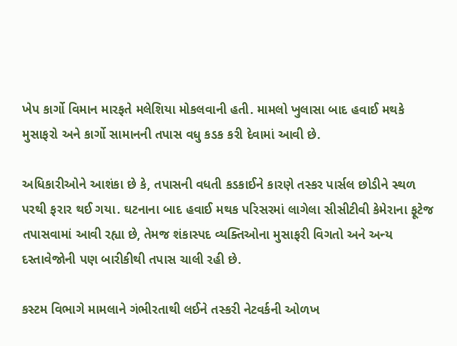ખેપ કાર્ગો વિમાન મારફતે મલેશિયા મોકલવાની હતી. મામલો ખુલાસા બાદ હવાઈ મથકે મુસાફરો અને કાર્ગો સામાનની તપાસ વધુ કડક કરી દેવામાં આવી છે.

અધિકારીઓને આશંકા છે કે, તપાસની વધતી કડકાઈને કારણે તસ્કર પાર્સલ છોડીને સ્થળ પરથી ફરાર થઈ ગયા. ઘટનાના બાદ હવાઈ મથક પરિસરમાં લાગેલા સીસીટીવી કેમેરાના ફૂટેજ તપાસવામાં આવી રહ્યા છે, તેમજ શંકાસ્પદ વ્યક્તિઓના મુસાફરી વિગતો અને અન્ય દસ્તાવેજોની પણ બારીકીથી તપાસ ચાલી રહી છે.

કસ્ટમ વિભાગે મામલાને ગંભીરતાથી લઈને તસ્કરી નેટવર્કની ઓળખ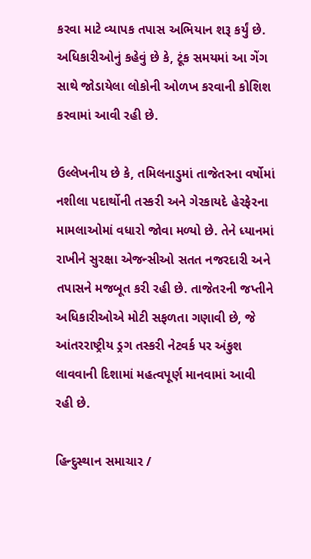કરવા માટે વ્યાપક તપાસ અભિયાન શરૂ કર્યું છે. અધિકારીઓનું કહેવું છે કે, ટૂંક સમયમાં આ ગેંગ સાથે જોડાયેલા લોકોની ઓળખ કરવાની કોશિશ કરવામાં આવી રહી છે.

ઉલ્લેખનીય છે કે, તમિલનાડુમાં તાજેતરના વર્ષોમાં નશીલા પદાર્થોની તસ્કરી અને ગેરકાયદે હેરફેરના મામલાઓમાં વધારો જોવા મળ્યો છે. તેને ધ્યાનમાં રાખીને સુરક્ષા એજન્સીઓ સતત નજરદારી અને તપાસને મજબૂત કરી રહી છે. તાજેતરની જપ્તીને અધિકારીઓએ મોટી સફળતા ગણાવી છે, જે આંતરરાષ્ટ્રીય ડ્રગ તસ્કરી નેટવર્ક પર અંકુશ લાવવાની દિશામાં મહત્વપૂર્ણ માનવામાં આવી રહી છે.

હિન્દુસ્થાન સમાચાર /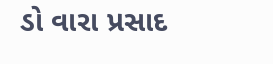ડો વારા પ્રસાદ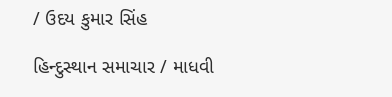/ ઉદય કુમાર સિંહ

હિન્દુસ્થાન સમાચાર / માધવી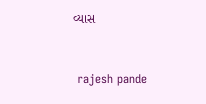વ્યાસ


 rajesh pande